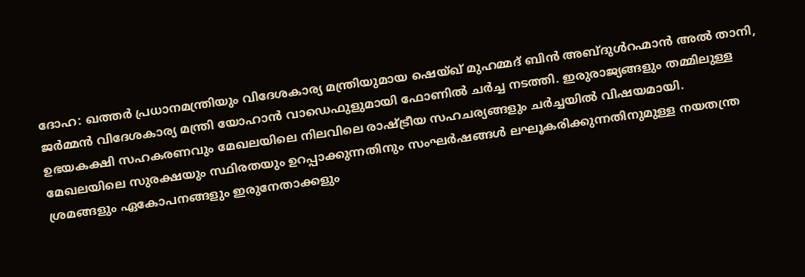ദോഹ: ഖത്തർ പ്രധാനമന്ത്രിയും വിദേശകാര്യ മന്ത്രിയുമായ ഷെയ്ഖ് മുഹമ്മദ് ബിൻ അബ്ദുൾറഹ്മാൻ അൽ താനി, ജർമ്മൻ വിദേശകാര്യ മന്ത്രി യോഹാൻ വാഡെഫുളുമായി ഫോണിൽ ചർച്ച നടത്തി. ഇരുരാജ്യങ്ങളും തമ്മിലുള്ള ഉഭയകക്ഷി സഹകരണവും മേഖലയിലെ നിലവിലെ രാഷ്ട്രീയ സഹചര്യങ്ങളും ചർച്ചയിൽ വിഷയമായി.
മേഖലയിലെ സുരക്ഷയും സ്ഥിരതയും ഉറപ്പാക്കുന്നതിനും സംഘർഷങ്ങൾ ലഘൂകരിക്കുന്നതിനുമുള്ള നയതന്ത്ര ശ്രമങ്ങളും ഏകോപനങ്ങളും ഇരുനേതാക്കളും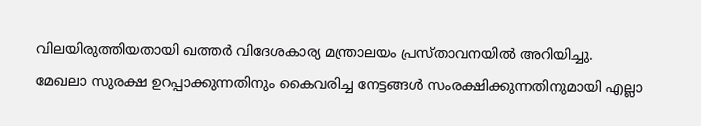വിലയിരുത്തിയതായി ഖത്തർ വിദേശകാര്യ മന്ത്രാലയം പ്രസ്താവനയിൽ അറിയിച്ചു.
മേഖലാ സുരക്ഷ ഉറപ്പാക്കുന്നതിനും കൈവരിച്ച നേട്ടങ്ങൾ സംരക്ഷിക്കുന്നതിനുമായി എല്ലാ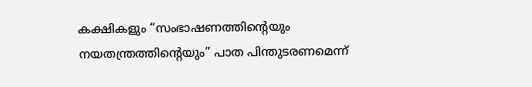കക്ഷികളും “സംഭാഷണത്തിന്റെയും നയതന്ത്രത്തിന്റെയും” പാത പിന്തുടരണമെന്ന്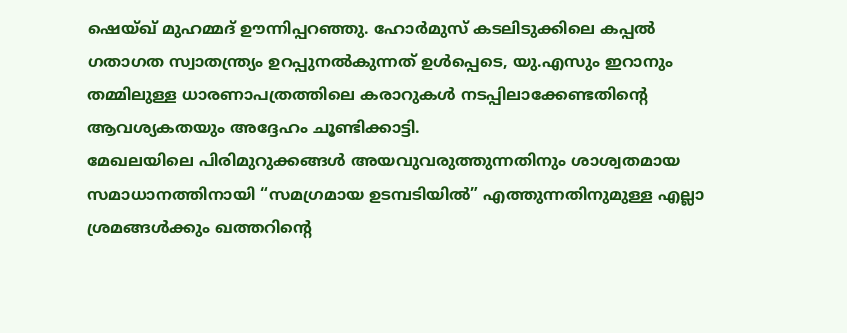ഷെയ്ഖ് മുഹമ്മദ് ഊന്നിപ്പറഞ്ഞു. ഹോർമുസ് കടലിടുക്കിലെ കപ്പൽ ഗതാഗത സ്വാതന്ത്ര്യം ഉറപ്പുനൽകുന്നത് ഉൾപ്പെടെ, യു.എസും ഇറാനും തമ്മിലുള്ള ധാരണാപത്രത്തിലെ കരാറുകൾ നടപ്പിലാക്കേണ്ടതിന്റെ ആവശ്യകതയും അദ്ദേഹം ചൂണ്ടിക്കാട്ടി.
മേഖലയിലെ പിരിമുറുക്കങ്ങൾ അയവുവരുത്തുന്നതിനും ശാശ്വതമായ സമാധാനത്തിനായി “സമഗ്രമായ ഉടമ്പടിയിൽ” എത്തുന്നതിനുമുള്ള എല്ലാ ശ്രമങ്ങൾക്കും ഖത്തറിന്റെ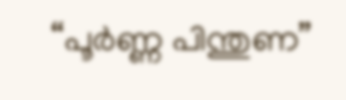“പൂർണ്ണ പിന്തുണ”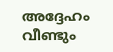അദ്ദേഹം വീണ്ടും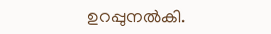ഉറപ്പുനൽകി.